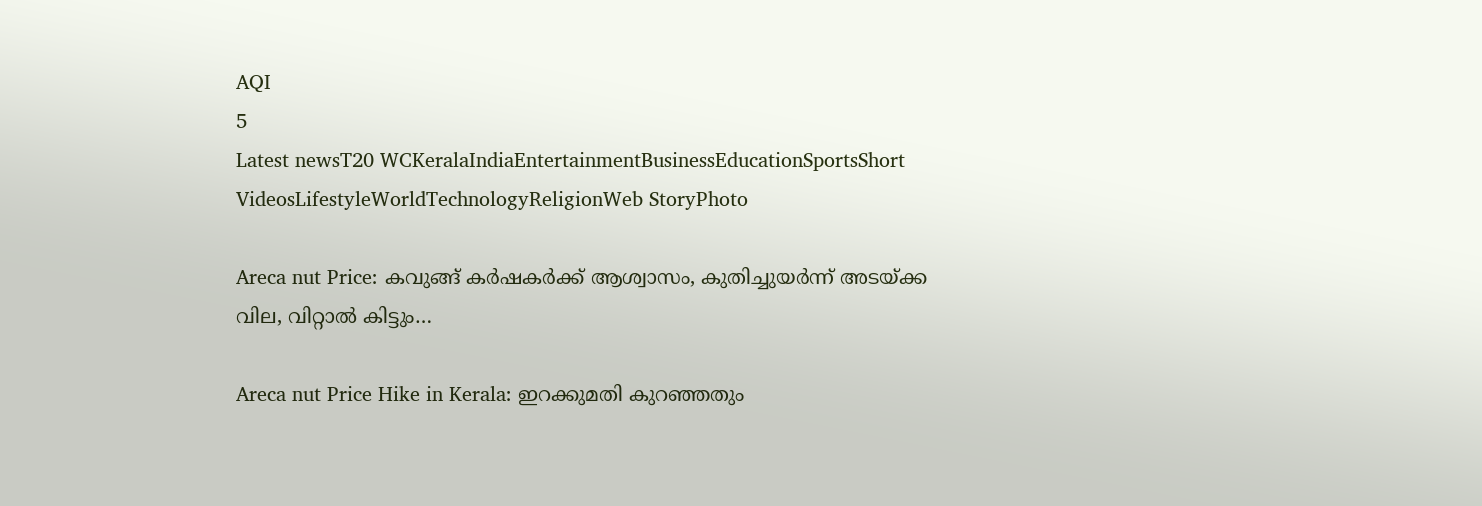AQI
5
Latest newsT20 WCKeralaIndiaEntertainmentBusinessEducationSportsShort VideosLifestyleWorldTechnologyReligionWeb StoryPhoto

Areca nut Price: കവുങ്ങ് കർഷകർക്ക് ആശ്വാസം, കുതിച്ചുയർന്ന് അടയ്ക്ക വില, വിറ്റാൽ കിട്ടും…

Areca nut Price Hike in Kerala: ഇറക്കുമതി കുറഞ്ഞതും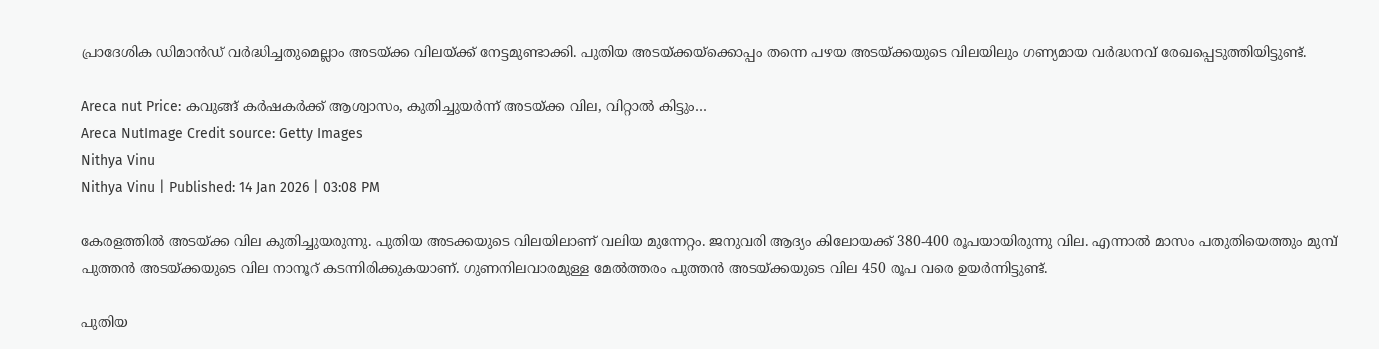പ്രാദേശിക ഡിമാൻഡ് വർദ്ധിച്ചതുമെല്ലാം അടയ്ക്ക വിലയ്ക്ക് നേട്ടമുണ്ടാക്കി. പുതിയ അടയ്ക്കയ്ക്കൊപ്പം തന്നെ പഴയ അടയ്ക്കയുടെ വിലയിലും ഗണ്യമായ വർദ്ധനവ് രേഖപ്പെടുത്തിയിട്ടുണ്ട്.

Areca nut Price: കവുങ്ങ് കർഷകർക്ക് ആശ്വാസം, കുതിച്ചുയർന്ന് അടയ്ക്ക വില, വിറ്റാൽ കിട്ടും…
Areca NutImage Credit source: Getty Images
Nithya Vinu
Nithya Vinu | Published: 14 Jan 2026 | 03:08 PM

കേരളത്തിൽ അടയ്ക്ക വില കുതിച്ചുയരുന്നു. പുതിയ അടക്കയുടെ വിലയിലാണ് വലിയ മുന്നേറ്റം. ജനുവരി ആദ്യം കിലോയക്ക് 380-400 രൂപയായിരുന്നു വില. എന്നാൽ മാസം പതുതിയെത്തും മുമ്പ് പുത്തൻ അടയ്ക്കയുടെ വില നാനൂറ് കടന്നിരിക്കുകയാണ്. ഗുണനിലവാരമുള്ള മേൽത്തരം പുത്തൻ അടയ്ക്കയുടെ വില 450 രൂപ വരെ ഉയർന്നിട്ടുണ്ട്.

പുതിയ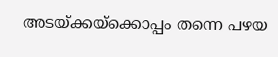അടയ്ക്കയ്ക്കൊപ്പം തന്നെ പഴയ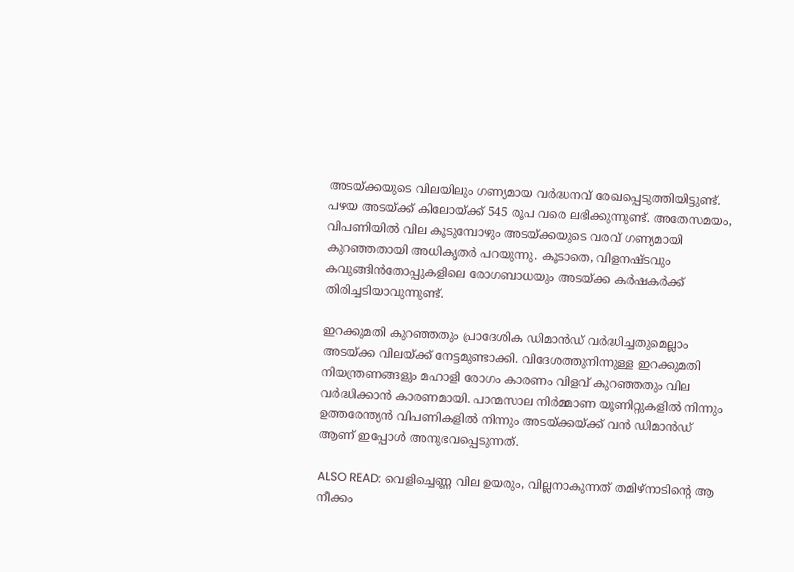അടയ്ക്കയുടെ വിലയിലും ഗണ്യമായ വർദ്ധനവ് രേഖപ്പെടുത്തിയിട്ടുണ്ട്. പഴയ അടയ്ക്ക് കിലോയ്ക്ക് 545 രൂപ വരെ ലഭിക്കുന്നുണ്ട്. അതേസമയം, വിപണിയിൽ വില കൂടുമ്പോഴും അടയ്ക്കയുടെ വരവ് ഗണ്യമായി കുറഞ്ഞതായി അധികൃതർ പറയുന്നു. കൂടാതെ, വിളനഷ്ടവും കവുങ്ങിൻതോപ്പുകളിലെ രോഗബാധയും അടയ്ക്ക കർഷകർക്ക് തിരിച്ചടിയാവുന്നുണ്ട്.

ഇറക്കുമതി കുറഞ്ഞതും പ്രാദേശിക ഡിമാൻഡ് വർദ്ധിച്ചതുമെല്ലാം അടയ്ക്ക വിലയ്ക്ക് നേട്ടമുണ്ടാക്കി. വിദേശത്തുനിന്നുള്ള ഇറക്കുമതി നിയന്ത്രണങ്ങളും മഹാളി രോഗം കാരണം വിളവ് കുറഞ്ഞതും വില വർദ്ധിക്കാൻ കാരണമായി. പാന്മസാല നിർമ്മാണ യൂണിറ്റുകളിൽ നിന്നും ഉത്തരേന്ത്യൻ വിപണികളിൽ നിന്നും അടയ്ക്കയ്ക്ക് വൻ ഡിമാൻഡ് ആണ് ഇപ്പോൾ അനുഭവപ്പെടുന്നത്.

ALSO READ: വെളിച്ചെണ്ണ വില ഉയരും, വില്ലനാകുന്നത് തമിഴ്നാടിന്റെ ആ നീക്കം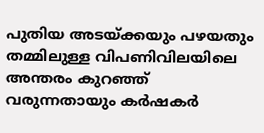പുതിയ അടയ്ക്കയും പഴയതും തമ്മിലുള്ള വിപണിവിലയിലെ അന്തരം കുറഞ്ഞ് വരുന്നതായും കർഷകർ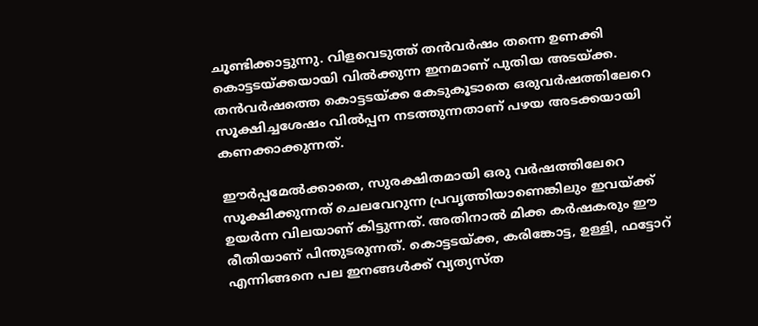ചൂണ്ടിക്കാട്ടുന്നു. വിളവെടുത്ത് തന്‍വര്‍ഷം തന്നെ ഉണക്കി കൊട്ടടയ്ക്കയായി വില്‍ക്കുന്ന ഇനമാണ് പുതിയ അടയ്ക്ക. തന്‍വര്‍ഷത്തെ കൊട്ടടയ്ക്ക കേടുകൂടാതെ ഒരുവര്‍ഷത്തിലേറെ സൂക്ഷിച്ചശേഷം വില്‍പ്പന നടത്തുന്നതാണ് പഴയ അടക്കയായി കണക്കാക്കുന്നത്.

ഈർപ്പമേൽക്കാതെ, സുരക്ഷിതമായി ഒരു വർഷത്തിലേറെ സൂക്ഷിക്കുന്നത് ചെലവേറുന്ന പ്രവൃത്തിയാണെങ്കിലും ഇവയ്ക്ക് ഉയർന്ന വിലയാണ് കിട്ടുന്നത്. അതിനാൽ മിക്ക കർഷകരും ഈ രീതിയാണ് പിന്തുടരുന്നത്. കൊട്ടടയ്ക്ക, കരിങ്കോട്ട, ഉള്ളി, ഫട്ടോറ് എന്നിങ്ങനെ പല ഇനങ്ങൾക്ക് വ്യത്യസ്ത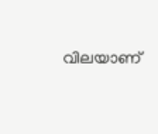വിലയാണ്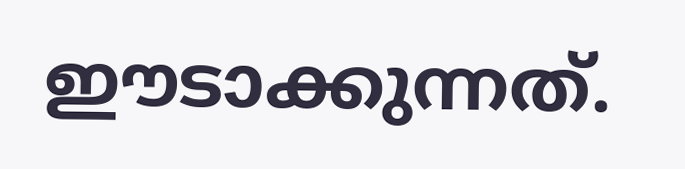ഈടാക്കുന്നത്.